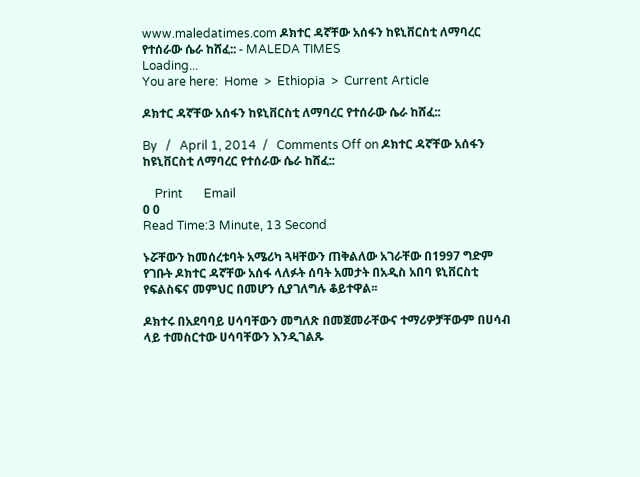www.maledatimes.com ዶክተር ዳኛቸው አሰፋን ከዩኒቨርስቲ ለማባረር የተሰራው ሴራ ከሸፈ:: - MALEDA TIMES
Loading...
You are here:  Home  >  Ethiopia  >  Current Article

ዶክተር ዳኛቸው አሰፋን ከዩኒቨርስቲ ለማባረር የተሰራው ሴራ ከሸፈ::

By   /   April 1, 2014  /   Comments Off on ዶክተር ዳኛቸው አሰፋን ከዩኒቨርስቲ ለማባረር የተሰራው ሴራ ከሸፈ::

    Print       Email
0 0
Read Time:3 Minute, 13 Second

ኑሯቸውን ከመሰረቱባት አሜሪካ ጓዛቸውን ጠቅልለው አገራቸው በ1997 ግድም የገቡት ዶክተር ዳኛቸው አሰፋ ላለፉት ሰባት አመታት በአዲስ አበባ ዩኒቨርስቲ የፍልስፍና መምህር በመሆን ሲያገለግሉ ቆይተዋል፡፡

ዶክተሩ በአደባባይ ሀሳባቸውን መግለጽ በመጀመራቸውና ተማሪዎቻቸውም በሀሳብ ላይ ተመስርተው ሀሳባቸውን እንዲገልጹ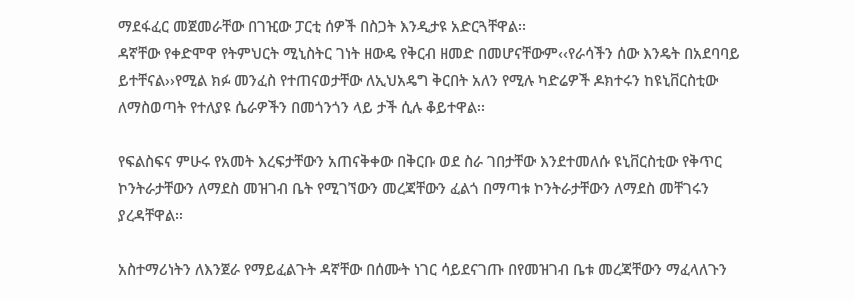ማደፋፈር መጀመራቸው በገዢው ፓርቲ ሰዎች በስጋት እንዲታዩ አድርጓቸዋል፡፡
ዳኛቸው የቀድሞዋ የትምህርት ሚኒስትር ገነት ዘውዴ የቅርብ ዘመድ በመሆናቸውም‹‹የራሳችን ሰው እንዴት በአደባባይ ይተቸናል››የሚል ክፉ መንፈስ የተጠናወታቸው ለኢህአዴግ ቅርበት አለን የሚሉ ካድሬዎች ዶክተሩን ከዩኒቨርስቲው ለማስወጣት የተለያዩ ሴራዎችን በመጎንጎን ላይ ታች ሲሉ ቆይተዋል፡፡

የፍልስፍና ምሁሩ የአመት እረፍታቸውን አጠናቅቀው በቅርቡ ወደ ስራ ገበታቸው እንደተመለሱ ዩኒቨርስቲው የቅጥር ኮንትራታቸውን ለማደስ መዝገብ ቤት የሚገኘውን መረጃቸውን ፈልጎ በማጣቱ ኮንትራታቸውን ለማደስ መቸገሩን ያረዳቸዋል፡፡

አስተማሪነትን ለእንጀራ የማይፈልጉት ዳኛቸው በሰሙት ነገር ሳይደናገጡ በየመዝገብ ቤቱ መረጃቸውን ማፈላለጉን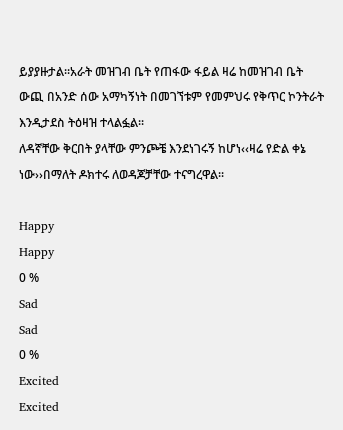ይያያዙታል፡፡አራት መዝገብ ቤት የጠፋው ፋይል ዛሬ ከመዝገብ ቤት ውጪ በአንድ ሰው አማካኝነት በመገኘቱም የመምህሩ የቅጥር ኮንትራት እንዲታደስ ትዕዛዝ ተላልፏል፡፡
ለዳኛቸው ቅርበት ያላቸው ምንጮቼ እንደነገሩኝ ከሆነ‹‹ዛሬ የድል ቀኔ ነው››በማለት ዶክተሩ ለወዳጆቻቸው ተናግረዋል፡፡

Happy
Happy
0 %
Sad
Sad
0 %
Excited
Excited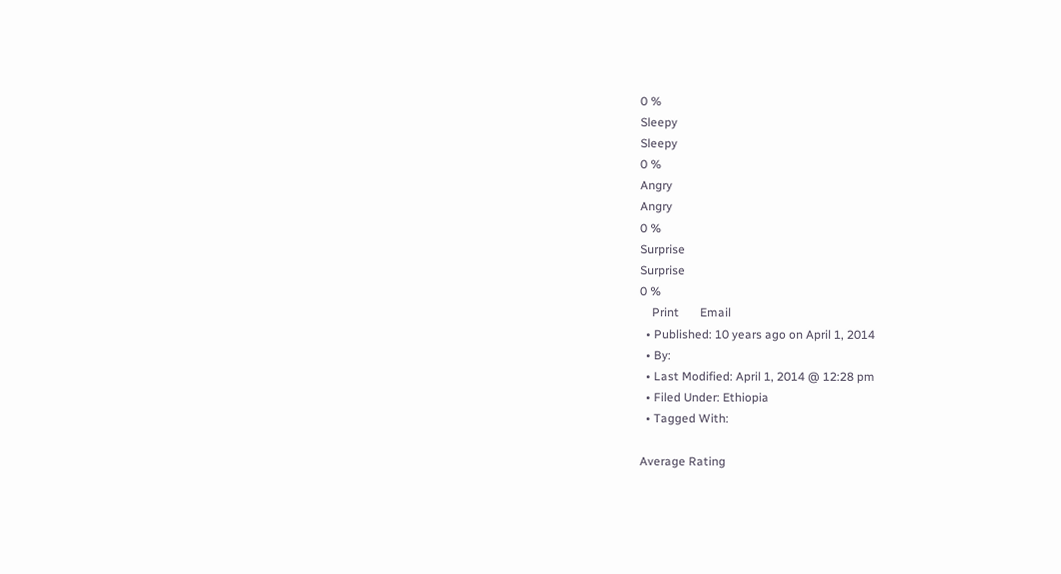0 %
Sleepy
Sleepy
0 %
Angry
Angry
0 %
Surprise
Surprise
0 %
    Print       Email
  • Published: 10 years ago on April 1, 2014
  • By:
  • Last Modified: April 1, 2014 @ 12:28 pm
  • Filed Under: Ethiopia
  • Tagged With:

Average Rating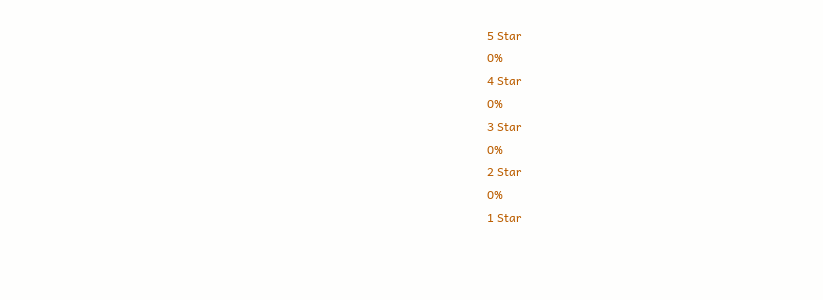5 Star
0%
4 Star
0%
3 Star
0%
2 Star
0%
1 Star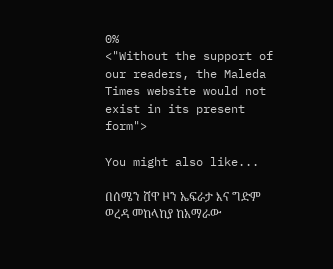0%
<"Without the support of our readers, the Maleda Times website would not exist in its present form">

You might also like...

በሰሜን ሸዋ ዞን ኤፍራታ እና ግድም ወረዳ መከላከያ ከአማራው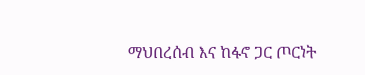ማህበረሰብ እና ከፋኖ ጋር ጦርነት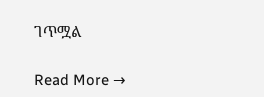ገጥሟል

Read More →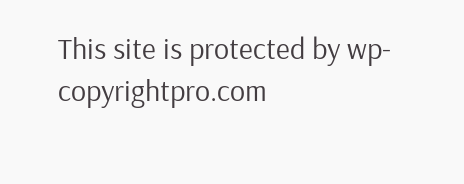This site is protected by wp-copyrightpro.com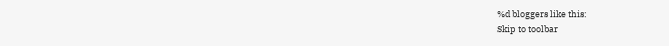%d bloggers like this:
Skip to toolbar